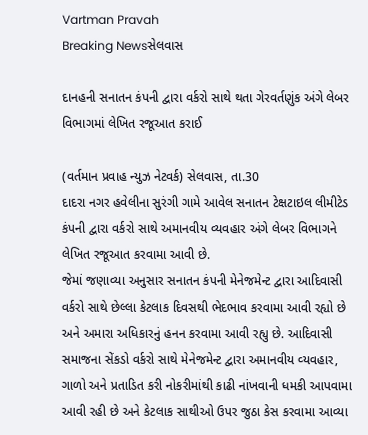Vartman Pravah
Breaking Newsસેલવાસ

દાનહની સનાતન કંપની દ્વારા વર્કરો સાથે થતા ગેરવર્તણુંક અંગે લેબર વિભાગમાં લેખિત રજૂઆત કરાઈ

(વર્તમાન પ્રવાહ ન્‍યુઝ નેટવર્ક) સેલવાસ, તા.30
દાદરા નગર હવેલીના સુરંગી ગામે આવેલ સનાતન ટેક્ષટાઇલ લીમીટેડ કંપની દ્વારા વર્કરો સાથે અમાનવીય વ્‍યવહાર અંગે લેબર વિભાગને લેખિત રજૂઆત કરવામા આવી છે.
જેમાં જણાવ્‍યા અનુસાર સનાતન કંપની મેનેજમેન્‍ટ દ્વારા આદિવાસી વર્કરો સાથે છેલ્લા કેટલાક દિવસથી ભેદભાવ કરવામા આવી રહ્યો છે અને અમારા અધિકારનું હનન કરવામા આવી રહ્યુ છે. આદિવાસી સમાજના સેંકડો વર્કરો સાથે મેનેજમેન્‍ટ દ્વારા અમાનવીય વ્‍યવહાર, ગાળો અને પ્રતાડિત કરી નોકરીમાંથી કાઢી નાંખવાની ધમકી આપવામા આવી રહી છે અને કેટલાક સાથીઓ ઉપર જુઠા કેસ કરવામા આવ્‍યા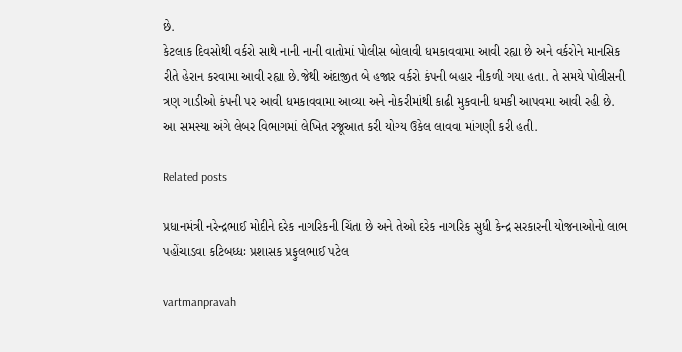છે.
કેટલાક દિવસોથી વર્કરો સાથે નાની નાની વાતોમાં પોલીસ બોલાવી ધમકાવવામા આવી રહ્યા છે અને વર્કરોને માનસિક રીતે હેરાન કરવામા આવી રહ્યા છે.જેથી અંદાજીત બે હજાર વર્કરો કંપની બહાર નીકળી ગયા હતા. તે સમયે પોલીસની ત્રણ ગાડીઓ કંપની પર આવી ધમકાવવામા આવ્‍યા અને નોકરીમાંથી કાઢી મુકવાની ધમકી આપવમા આવી રહી છે. આ સમસ્‍યા અંગે લેબર વિભાગમાં લેખિત રજૂઆત કરી યોગ્‍ય ઉકેલ લાવવા માંગણી કરી હતી.

Related posts

પ્રધાનમંત્રી નરેન્‍દ્રભાઈ મોદીને દરેક નાગરિકની ચિંતા છે અને તેઓ દરેક નાગરિક સુધી કેન્‍દ્ર સરકારની યોજનાઓનો લાભ પહોંચાડવા કટિબધ્‍ધઃ પ્રશાસક પ્રફુલભાઈ પટેલ

vartmanpravah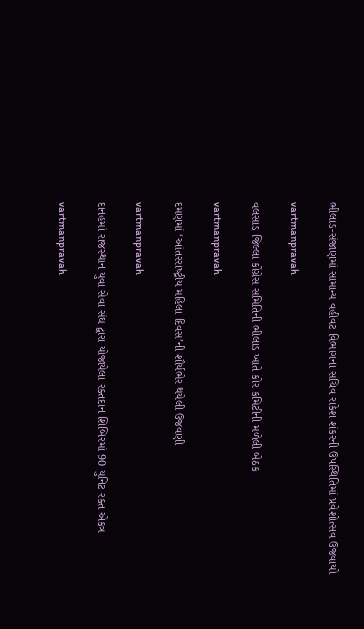ભીલાડ-સંજાણમાં સામાન્ય વહીવટ વિભાગના સચિવ રાકેશ શંકરની ઉપસ્થિતિમાં પ્રવેશોત્સવ ઉજવાયો

vartmanpravah

વલસાડ જિલ્લા કોંગ્રેસ સમિતિની ભીલાડ ખાતે કોર કમિટીની મળેલી બેઠક

vartmanpravah

દમણમાં ‘આંતરરાષ્‍ટ્રીય મહિલા દિવસ’ની શૌર્યભેર થયેલી ઉજવણી

vartmanpravah

દાનહમાં રાજસ્‍થાન યુવા સેવા સંઘ દ્વારા યોજાયેલા રક્‍તદાન શિબિરમાં 90 યુનિટ રક્‍ત એકત્ર

vartmanpravah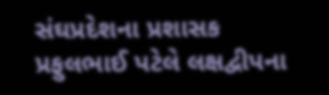સંઘપ્રદેશના પ્રશાસક પ્રફુલભાઈ પટેલે લક્ષદ્વીપના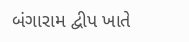બંગારામ દ્વીપ ખાતે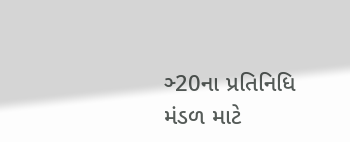ઞ્‍20ના પ્રતિનિધિ મંડળ માટે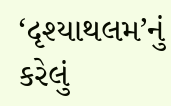‘દૃશ્‍યાથલમ’નું કરેલું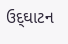ઉદ્‌ઘાટન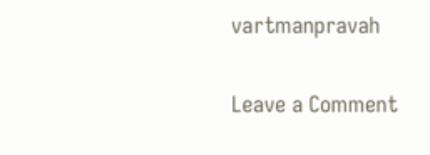vartmanpravah

Leave a Comment